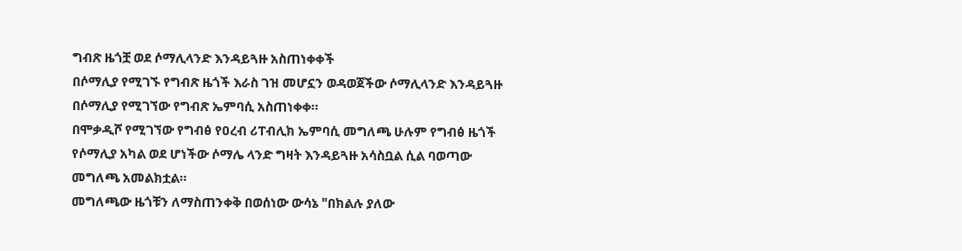ግብጽ ዜጎቿ ወደ ሶማሊላንድ እንዳይጓዙ አስጠነቀቀች
በሶማሊያ የሚገኙ የግብጽ ዜጎች እራስ ገዝ መሆኗን ወዳወጀችው ሶማሊላንድ እንዳይጓዙ በሶማሊያ የሚገኘው የግብጽ ኤምባሲ አስጠነቀቀ።
በሞቃዲሾ የሚገኘው የግብፅ የዐረብ ሪፐብሊክ ኤምባሲ መግለጫ ሁሉም የግብፅ ዜጎች የሶማሊያ አካል ወደ ሆነችው ሶማሌ ላንድ ግዛት እንዳይጓዙ አሳስቧል ሲል ባወጣው መግለጫ አመልክቷል።
መግለጫው ዜጎቹን ለማስጠንቀቅ በወሰነው ውሳኔ "በክልሉ ያለው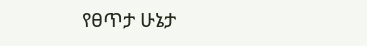የፀጥታ ሁኔታ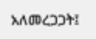አለመረጋጋት፤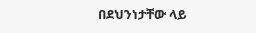በደህንነታቸው ላይ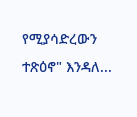የሚያሳድረውን ተጽዕኖ" እንዳለ...